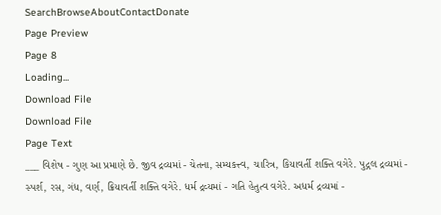SearchBrowseAboutContactDonate
Page Preview
Page 8
Loading...
Download File
Download File
Page Text
___ વિશેષ - ગુણ આ પ્રમાણે છે. જીવ દ્રવ્યમાં - ચેતના, સમ્યકત્ત્વ, ચારિત્ર, કિયાવર્તી શક્તિ વગેરે. પુદ્ગલ દ્રવ્યમાં - સ્પર્શ, રસ, ગંધ, વર્ણ, ક્રિયાવર્તી શક્તિ વગેરે. ધર્મ દ્રવ્યમાં - ગતિ હેતુત્વ વગેરે. અધર્મ દ્રવ્યમાં -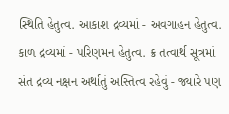સ્થિતિ હેતુત્વ. આકાશ દ્રવ્યમાં - અવગાહન હેતુત્વ. કાળ દ્રવ્યમાં - પરિણમન હેતુત્વ. ક્ર તત્વાર્થ સૂત્રમાં સંત દ્રવ્ય નક્ષન અર્થાતું અસ્તિત્વ રહેવું - જ્યારે પણ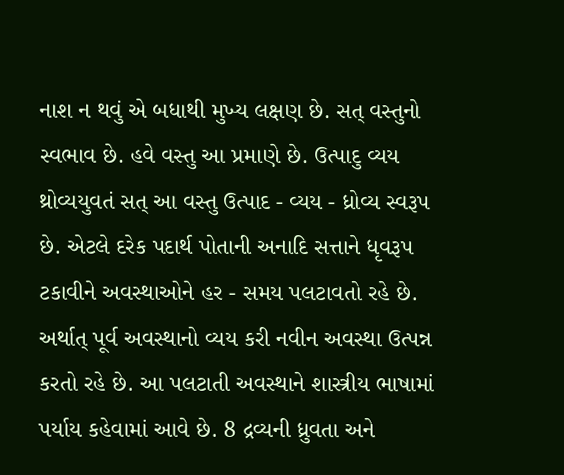નાશ ન થવું એ બધાથી મુખ્ય લક્ષણ છે. સત્ વસ્તુનો સ્વભાવ છે. હવે વસ્તુ આ પ્રમાણે છે. ઉત્પાદુ વ્યય થ્રોવ્યયુવતં સત્ આ વસ્તુ ઉત્પાદ - વ્યય - ધ્રોવ્ય સ્વરૂપ છે. એટલે દરેક પદાર્થ પોતાની અનાદિ સત્તાને ધૃવરૂપ ટકાવીને અવસ્થાઓને હર - સમય પલટાવતો રહે છે. અર્થાત્ પૂર્વ અવસ્થાનો વ્યય કરી નવીન અવસ્થા ઉત્પન્ન કરતો રહે છે. આ પલટાતી અવસ્થાને શાસ્ત્રીય ભાષામાં પર્યાય કહેવામાં આવે છે. 8 દ્રવ્યની ધ્રુવતા અને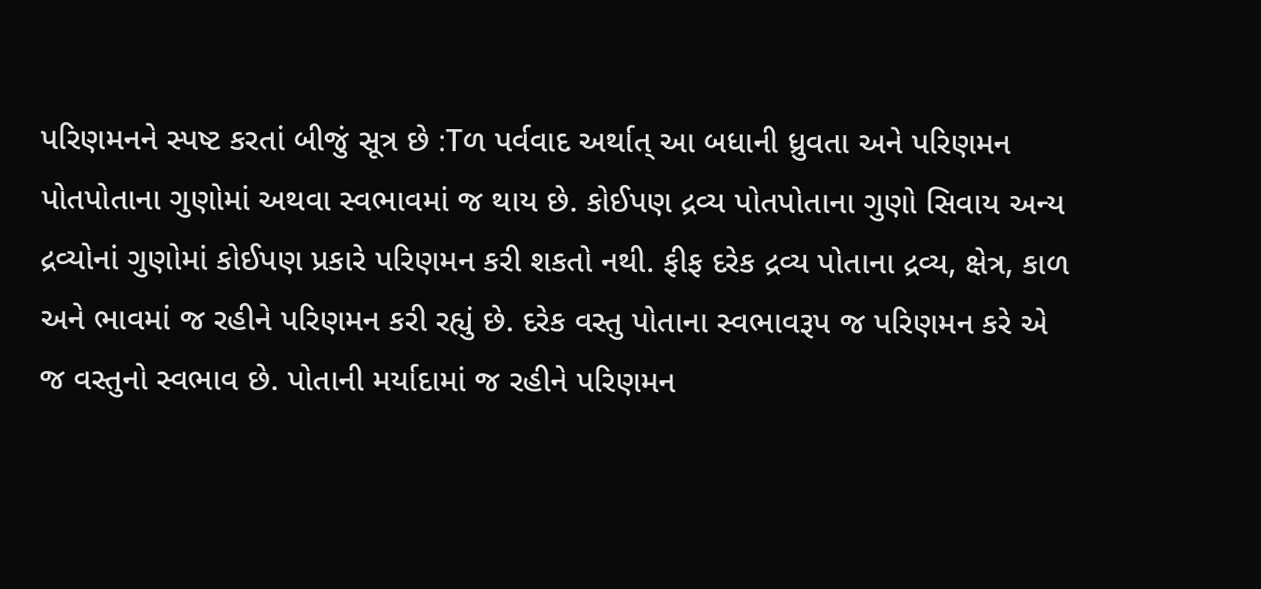પરિણમનને સ્પષ્ટ કરતાં બીજું સૂત્ર છે :Tળ પર્વવાદ અર્થાત્ આ બધાની ધ્રુવતા અને પરિણમન પોતપોતાના ગુણોમાં અથવા સ્વભાવમાં જ થાય છે. કોઈપણ દ્રવ્ય પોતપોતાના ગુણો સિવાય અન્ય દ્રવ્યોનાં ગુણોમાં કોઈપણ પ્રકારે પરિણમન કરી શકતો નથી. ફીફ દરેક દ્રવ્ય પોતાના દ્રવ્ય, ક્ષેત્ર, કાળ અને ભાવમાં જ રહીને પરિણમન કરી રહ્યું છે. દરેક વસ્તુ પોતાના સ્વભાવરૂપ જ પરિણમન કરે એ જ વસ્તુનો સ્વભાવ છે. પોતાની મર્યાદામાં જ રહીને પરિણમન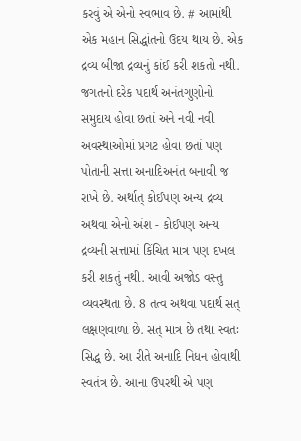કરવું એ એનો સ્વભાવ છે. # આમાંથી એક મહાન સિદ્ધાંતનો ઉદય થાય છે. એક દ્રવ્ય બીજા દ્રવ્યનું કાંઈ કરી શકતો નથી. જગતનો દરેક પદાર્થ અનંતગુણોનો સમુદાય હોવા છતાં અને નવી નવી અવસ્થાઓમાં પ્રગટ હોવા છતાં પણ પોતાની સત્તા અનાદિઅનંત બનાવી જ રાખે છે. અર્થાત્ કોઈપણ અન્ય દ્રવ્ય અથવા એનો અંશ - કોઈપણ અન્ય દ્રવ્યની સત્તામાં કિંચિત માત્ર પણ દખલ કરી શકતું નથી. આવી અજોડ વસ્તુ વ્યવસ્થતા છે. 8 તત્વ અથવા પદાર્થ સત્ લક્ષણવાળા છે. સત્ માત્ર છે તથા સ્વતઃ સિદ્ધ છે. આ રીતે અનાદિ નિધન હોવાથી સ્વતંત્ર છે. આના ઉપરથી એ પણ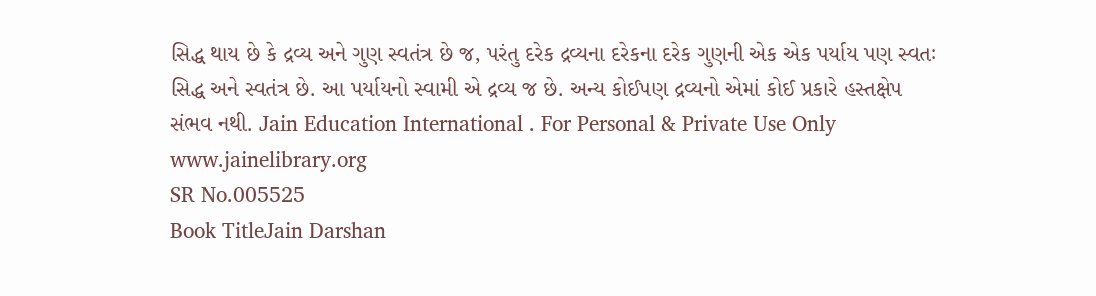સિદ્ધ થાય છે કે દ્રવ્ય અને ગુણ સ્વતંત્ર છે જ, પરંતુ દરેક દ્રવ્યના દરેકના દરેક ગુણની એક એક પર્યાય પણ સ્વતઃ સિદ્ધ અને સ્વતંત્ર છે. આ પર્યાયનો સ્વામી એ દ્રવ્ય જ છે. અન્ય કોઈપણ દ્રવ્યનો એમાં કોઈ પ્રકારે હસ્તક્ષેપ સંભવ નથી. Jain Education International . For Personal & Private Use Only www.jainelibrary.org
SR No.005525
Book TitleJain Darshan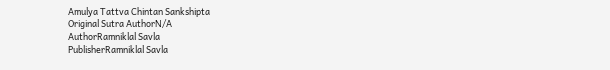Amulya Tattva Chintan Sankshipta
Original Sutra AuthorN/A
AuthorRamniklal Savla
PublisherRamniklal Savla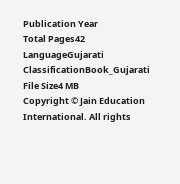Publication Year
Total Pages42
LanguageGujarati
ClassificationBook_Gujarati
File Size4 MB
Copyright © Jain Education International. All rights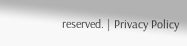reserved. | Privacy Policy